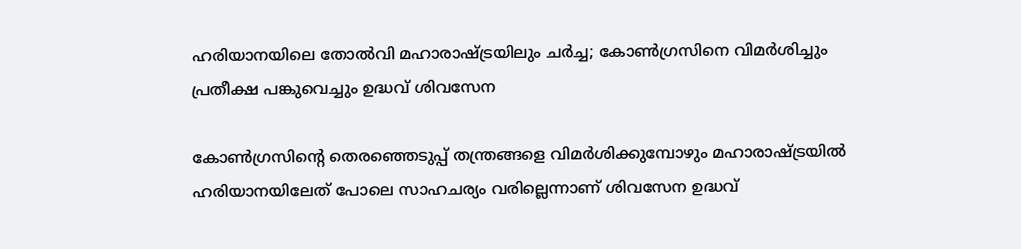ഹരിയാനയിലെ തോൽവി മഹാരാഷ്ട്രയിലും ചർച്ച; കോൺഗ്രസിനെ വിമർശിച്ചും പ്രതീക്ഷ പങ്കുവെച്ചും ഉദ്ധവ് ശിവസേന

കോൺഗ്രസിന്റെ തെരഞ്ഞെടുപ്പ് തന്ത്രങ്ങളെ വിമർശിക്കുമ്പോഴും മഹാരാഷ്ട്രയിൽ ഹരിയാനയിലേത് പോലെ സാഹചര്യം വരില്ലെന്നാണ് ശിവസേന ഉദ്ധവ്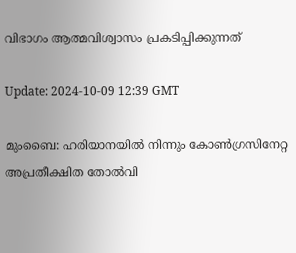വിഭാഗം ആത്മവിശ്വാസം പ്രകടിപ്പിക്കുന്നത്

Update: 2024-10-09 12:39 GMT

മുംബൈ: ഹരിയാനയിൽ നിന്നും കോൺഗ്രസിനേറ്റ അപ്രതീക്ഷിത തോൽവി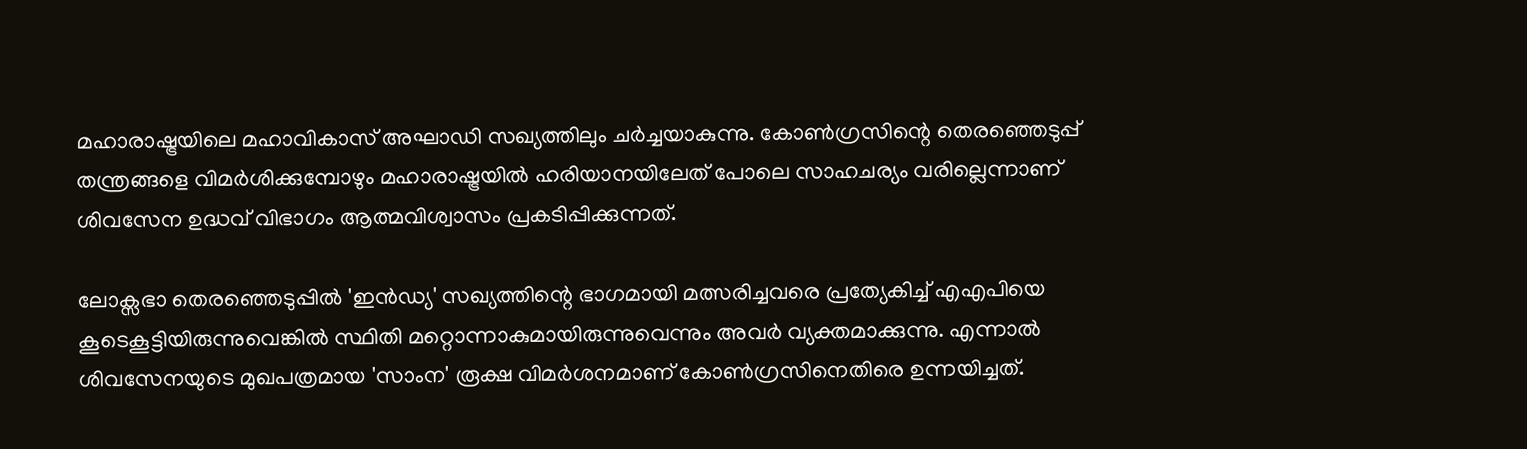മഹാരാഷ്ട്രയിലെ മഹാവികാസ് അഘാഡി സഖ്യത്തിലും ചർച്ചയാകുന്നു. കോൺഗ്രസിന്റെ തെരഞ്ഞെടുപ്പ് തന്ത്രങ്ങളെ വിമർശിക്കുമ്പോഴും മഹാരാഷ്ട്രയിൽ ഹരിയാനയിലേത് പോലെ സാഹചര്യം വരില്ലെന്നാണ് ശിവസേന ഉദ്ധവ് വിഭാഗം ആത്മവിശ്വാസം പ്രകടിപ്പിക്കുന്നത്.

ലോക്സഭാ തെരഞ്ഞെടുപ്പിൽ 'ഇൻഡ്യ' സഖ്യത്തിന്റെ ഭാഗമായി മത്സരിച്ചവരെ പ്രത്യേകിച്ച് എഎപിയെ കൂടെകൂട്ടിയിരുന്നുവെങ്കിൽ സ്ഥിതി മറ്റൊന്നാകുമായിരുന്നുവെന്നും അവർ വ്യക്തമാക്കുന്നു. എന്നാൽ ശിവസേനയുടെ മുഖപത്രമായ 'സാംന' രൂക്ഷ വിമർശനമാണ് കോൺഗ്രസിനെതിരെ ഉന്നയിച്ചത്.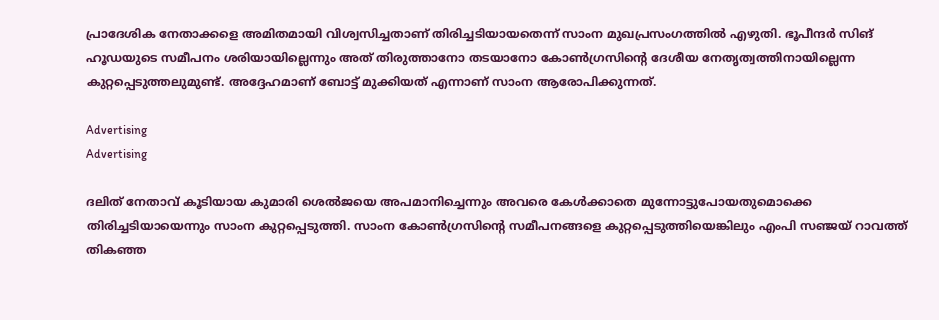പ്രാദേശിക നേതാക്കളെ അമിതമായി വിശ്വസിച്ചതാണ് തിരിച്ചടിയായതെന്ന് സാംന മുഖപ്രസംഗത്തില്‍ എഴുതി. ഭൂപീന്ദർ സിങ് ഹൂഡയുടെ സമീപനം ശരിയായില്ലെന്നും അത് തിരുത്താനോ തടയാനോ കോൺഗ്രസിന്റെ ദേശീയ നേതൃത്വത്തിനായില്ലെന്ന കുറ്റപ്പെടുത്തലുമുണ്ട്. അദ്ദേഹമാണ് ബോട്ട് മുക്കിയത് എന്നാണ് സാംന ആരോപിക്കുന്നത്.

Advertising
Advertising

ദലിത് നേതാവ് കൂടിയായ കുമാരി ശെൽജയെ അപമാനിച്ചെന്നും അവരെ കേൾക്കാതെ മുന്നോട്ടുപോയതുമൊക്കെ തിരിച്ചടിയായെന്നും സാംന കുറ്റപ്പെടുത്തി. സാംന കോൺഗ്രസിന്റെ സമീപനങ്ങളെ കുറ്റപ്പെടുത്തിയെങ്കിലും എംപി സഞ്ജയ് റാവത്ത് തികഞ്ഞ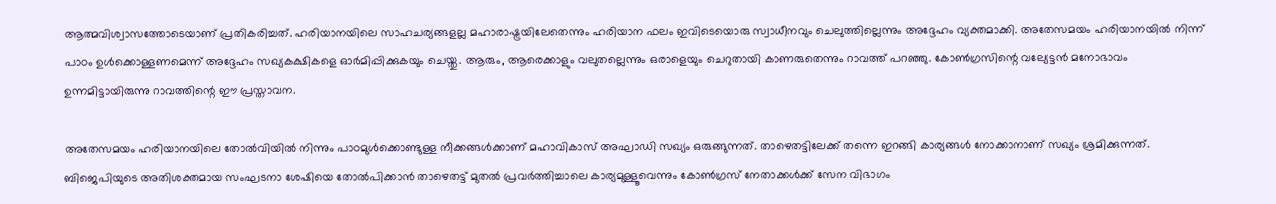ആത്മവിശ്വാസത്തോടെയാണ് പ്രതികരിച്ചത്. ഹരിയാനയിലെ സാഹചര്യങ്ങളല്ല മഹാരാഷ്ട്രയിലേതെന്നും ഹരിയാന ഫലം ഇവിടെയൊരു സ്വാധീനവും ചെലുത്തില്ലെന്നും അദ്ദേഹം വ്യക്തമാക്കി. അതേസമയം ഹരിയാനയിൽ നിന്ന് പാഠം ഉൾക്കൊള്ളണമെന്ന് അദ്ദേഹം സഖ്യകക്ഷികളെ ഓർമിപ്പിക്കുകയും ചെയ്തു. ആരും, ആരെക്കാളും വലുതല്ലെന്നും ഒരാളെയും ചെറുതായി കാണരുതെന്നും റാവത്ത് പറഞ്ഞു. കോൺഗ്രസിന്റെ വല്യേട്ടൻ മനോഭാവം ഉന്നമിട്ടായിരുന്നു റാവത്തിന്റെ ഈ പ്രസ്താവന.

അതേസമയം ഹരിയാനയിലെ തോൽവിയിൽ നിന്നും പാഠമുൾക്കൊണ്ടുള്ള നീക്കങ്ങൾക്കാണ് മഹാവികാസ് അഘാഡി സഖ്യം ഒരുങ്ങുന്നത്. താഴെതട്ടിലേക്ക് തന്നെ ഇറങ്ങി കാര്യങ്ങൾ നോക്കാനാണ് സഖ്യം ശ്രമിക്കുന്നത്. ബിജെപിയുടെ അതിശക്തമായ സംഘടനാ ശേഷിയെ തോൽപിക്കാൻ താഴെതട്ട് മുതൽ പ്രവർത്തിച്ചാലെ കാര്യമുള്ളൂവെന്നും കോൺഗ്രസ് നേതാക്കൾക്ക് സേന വിഭാഗം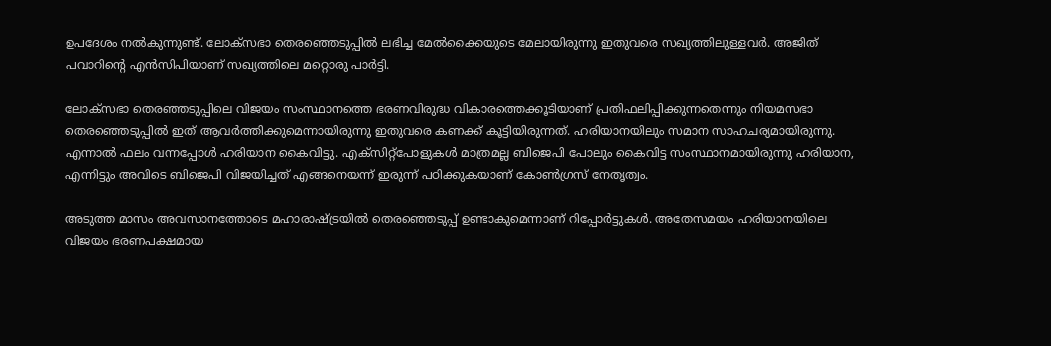ഉപദേശം നല്‍കുന്നുണ്ട്. ലോക്‌സഭാ തെരഞ്ഞെടുപ്പിൽ ലഭിച്ച മേൽക്കൈയുടെ മേലായിരുന്നു ഇതുവരെ സഖ്യത്തിലുള്ളവർ. അജിത് പവാറിന്റെ എൻസിപിയാണ് സഖ്യത്തിലെ മറ്റൊരു പാർട്ടി.

ലോക്‌സഭാ തെരഞ്ഞടുപ്പിലെ വിജയം സംസ്ഥാനത്തെ ഭരണവിരുദ്ധ വികാരത്തെക്കൂടിയാണ് പ്രതിഫലിപ്പിക്കുന്നതെന്നും നിയമസഭാ തെരഞ്ഞെടുപ്പിൽ ഇത് ആവർത്തിക്കുമെന്നായിരുന്നു ഇതുവരെ കണക്ക് കൂട്ടിയിരുന്നത്. ഹരിയാനയിലും സമാന സാഹചര്യമായിരുന്നു. എന്നാൽ ഫലം വന്നപ്പോൾ ഹരിയാന കൈവിട്ടു. എക്‌സിറ്റ്‌പോളുകൾ മാത്രമല്ല ബിജെപി പോലും കൈവിട്ട സംസ്ഥാനമായിരുന്നു ഹരിയാന, എന്നിട്ടും അവിടെ ബിജെപി വിജയിച്ചത് എങ്ങനെയന്ന് ഇരുന്ന് പഠിക്കുകയാണ് കോൺഗ്രസ് നേതൃത്വം.

അടുത്ത മാസം അവസാനത്തോടെ മഹാരാഷ്ട്രയിൽ തെരഞ്ഞെടുപ്പ് ഉണ്ടാകുമെന്നാണ് റിപ്പോർട്ടുകൾ. അതേസമയം ഹരിയാനയിലെ വിജയം ഭരണപക്ഷമായ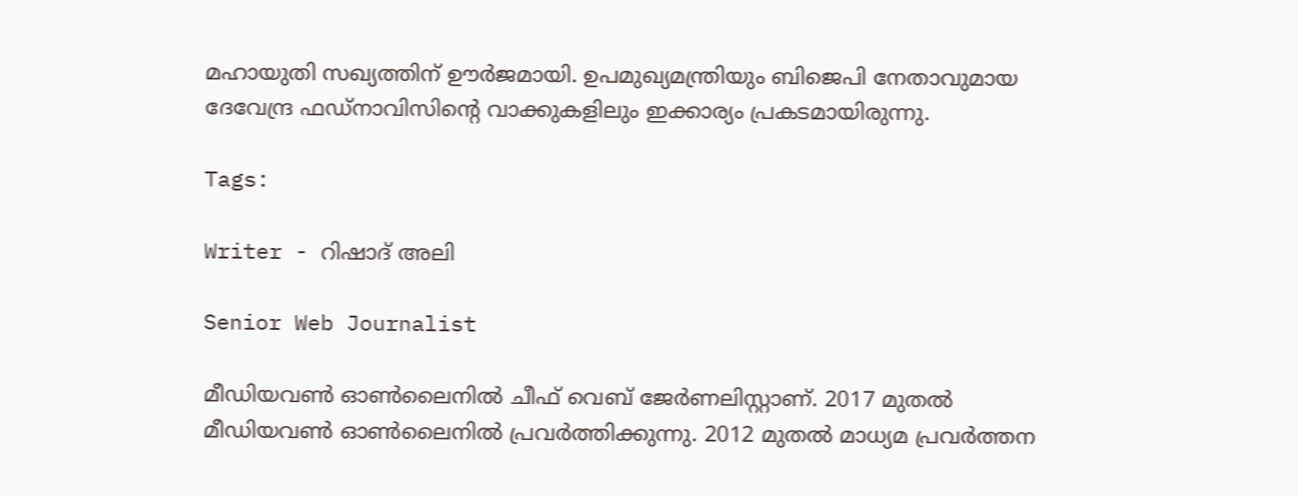മഹായുതി സഖ്യത്തിന് ഊർജമായി. ഉപമുഖ്യമന്ത്രിയും ബിജെപി നേതാവുമായ ദേവേന്ദ്ര ഫഡ്‌നാവിസിന്റെ വാക്കുകളിലും ഇക്കാര്യം പ്രകടമായിരുന്നു.

Tags:

Writer - റിഷാദ് അലി

Senior Web Journalist

മീഡിയവൺ ഓൺലൈനിൽ ചീഫ് വെബ് ജേർണലിസ്റ്റാണ്. 2017 മുതൽ മീഡിയവൺ ഓൺലൈനിൽ പ്രവർത്തിക്കുന്നു. 2012 മുതൽ മാധ്യമ പ്രവർത്തന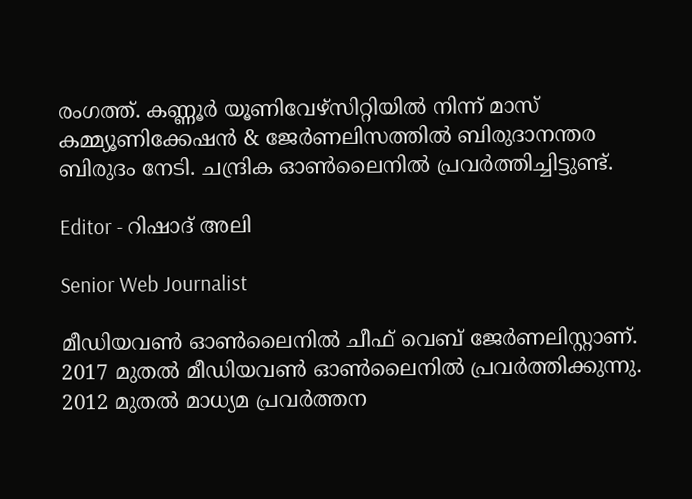രംഗത്ത്. കണ്ണൂര്‍ യൂണിവേഴ്‌സിറ്റിയിൽ നിന്ന് മാസ് കമ്മ്യൂണിക്കേഷന്‍ & ജേര്‍ണലിസത്തില്‍ ബിരുദാനന്തര ബിരുദം നേടി. ചന്ദ്രിക ഓണ്‍ലൈനില്‍ പ്രവര്‍ത്തിച്ചിട്ടുണ്ട്.

Editor - റിഷാദ് അലി

Senior Web Journalist

മീഡിയവൺ ഓൺലൈനിൽ ചീഫ് വെബ് ജേർണലിസ്റ്റാണ്. 2017 മുതൽ മീഡിയവൺ ഓൺലൈനിൽ പ്രവർത്തിക്കുന്നു. 2012 മുതൽ മാധ്യമ പ്രവർത്തന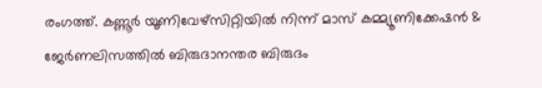രംഗത്ത്. കണ്ണൂര്‍ യൂണിവേഴ്‌സിറ്റിയിൽ നിന്ന് മാസ് കമ്മ്യൂണിക്കേഷന്‍ & ജേര്‍ണലിസത്തില്‍ ബിരുദാനന്തര ബിരുദം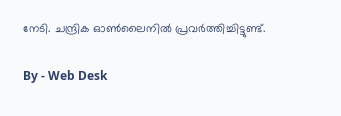നേടി. ചന്ദ്രിക ഓണ്‍ലൈനില്‍ പ്രവര്‍ത്തിച്ചിട്ടുണ്ട്.

By - Web Desk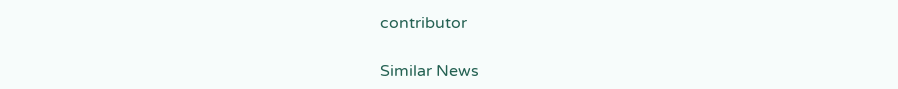contributor

Similar News